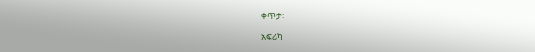ቀጥታ፡

አፍሪካ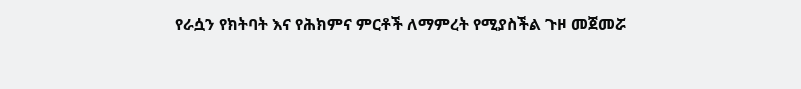የራሷን የክትባት እና የሕክምና ምርቶች ለማምረት የሚያስችል ጉዞ መጀመሯ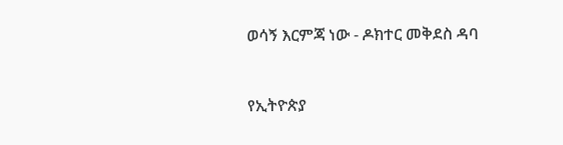ወሳኝ እርምጃ ነው - ዶክተር መቅደስ ዳባ



የኢትዮጵያ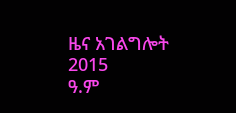ዜና አገልግሎት
2015
ዓ.ም